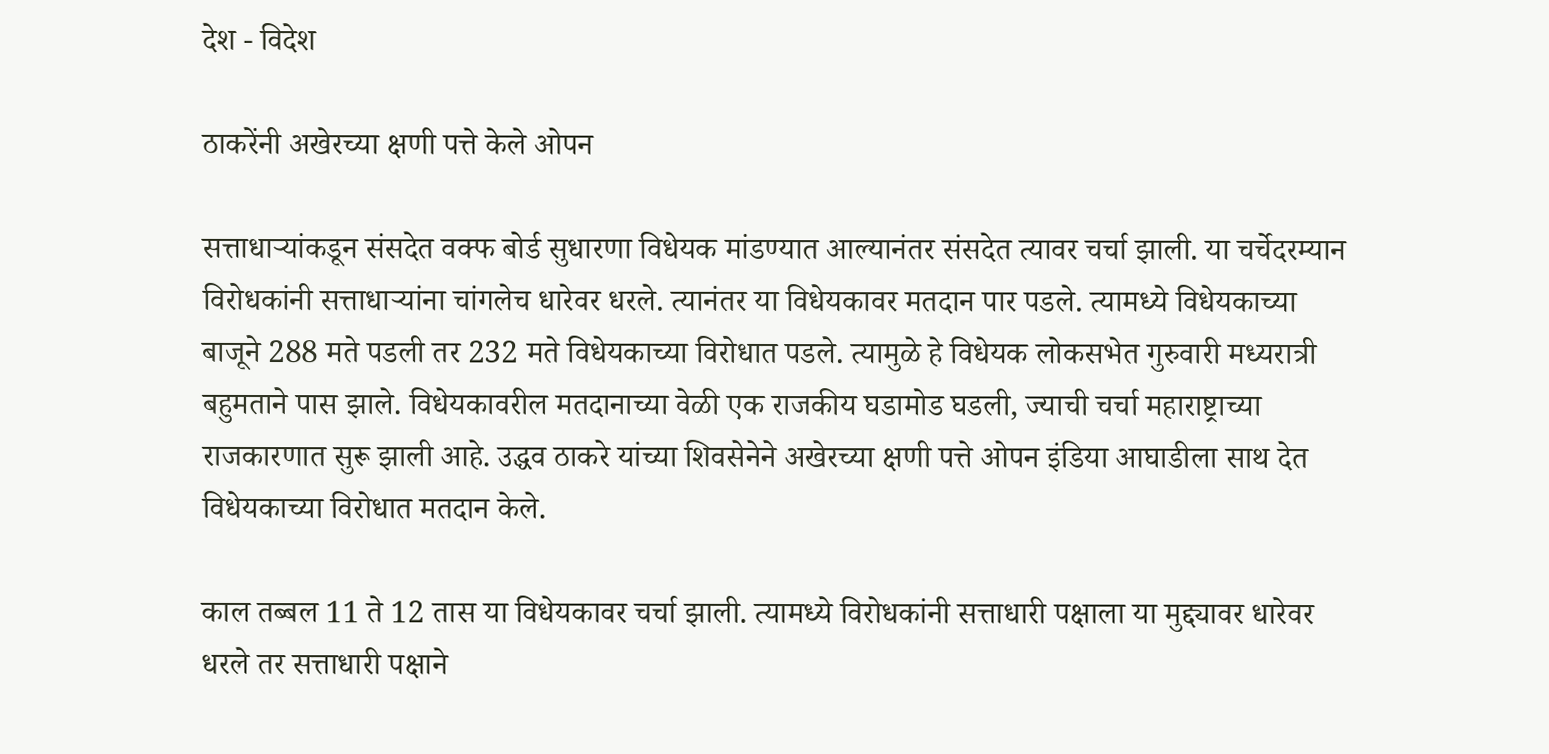देश - विदेश

ठाकरेंनी अखेरच्या क्षणी पत्ते केले ओपन

सत्ताधाऱ्यांकडून संसदेत वक्फ बोर्ड सुधारणा विधेयक मांडण्यात आल्यानंतर संसदेत त्यावर चर्चा झाली. या चर्चेदरम्यान विरोधकांनी सत्ताधाऱ्यांना चांगलेच धारेवर धरले. त्यानंतर या विधेयकावर मतदान पार पडले. त्यामध्ये विधेयकाच्या बाजूने 288 मते पडली तर 232 मते विधेयकाच्या विरोधात पडले. त्यामुळे हे विधेयक लोकसभेत गुरुवारी मध्यरात्री बहुमताने पास झाले. विधेयकावरील मतदानाच्या वेळी एक राजकीय घडामोड घडली, ज्याची चर्चा महाराष्ट्राच्या राजकारणात सुरू झाली आहे. उद्धव ठाकरे यांच्या शिवसेनेने अखेरच्या क्षणी पत्ते ओपन इंडिया आघाडीला साथ देत विधेयकाच्या विरोधात मतदान केले.

काल तब्बल 11 ते 12 तास या विधेयकावर चर्चा झाली. त्यामध्ये विरोधकांनी सत्ताधारी पक्षाला या मुद्द्यावर धारेवर धरले तर सत्ताधारी पक्षाने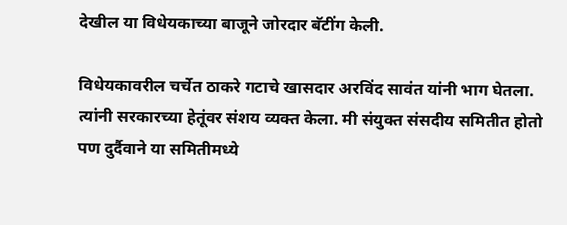देखील या विधेयकाच्या बाजूने जोरदार बॅटींग केली.

विधेयकावरील चर्चेत ठाकरे गटाचे खासदार अरविंद सावंत यांनी भाग घेतला. त्यांनी सरकारच्या हेतूंवर संशय व्यक्त केला. मी संयुक्त संसदीय समितीत होतो पण दुर्दैवाने या समितीमध्ये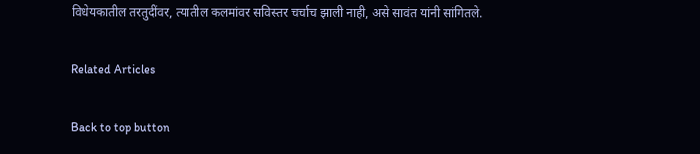विधेयकातील तरतुदींवर, त्यातील कलमांवर सविस्तर चर्चाच झाली नाही, असे सावंत यांनी सांगितले.

Related Articles

Back to top button